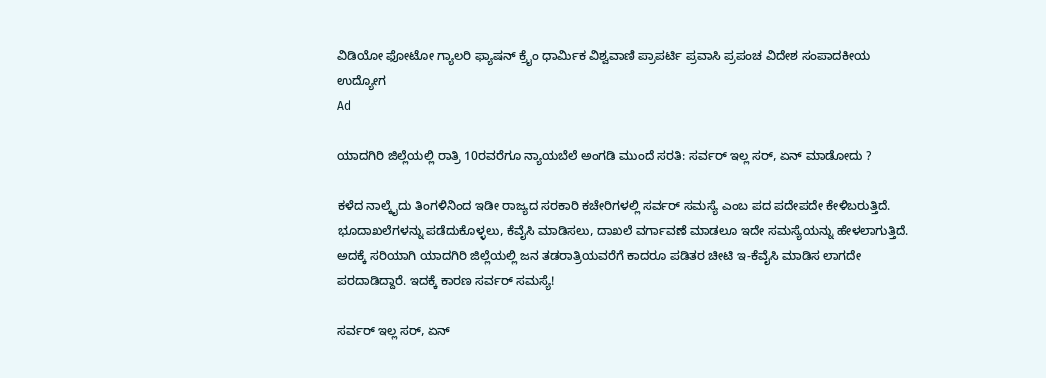ವಿಡಿಯೋ ಫೋಟೋ ಗ್ಯಾಲರಿ ಫ್ಯಾಷನ್ ಕ್ರೈಂ ಧಾರ್ಮಿಕ ವಿಶ್ವವಾಣಿ ಪ್ರಾಪರ್ಟಿ ಪ್ರವಾಸಿ ಪ್ರಪಂಚ ವಿದೇಶ ಸಂಪಾದಕೀಯ ಉದ್ಯೋಗ
Ad

ಯಾದಗಿರಿ ಜಿಲ್ಲೆಯಲ್ಲಿ ರಾತ್ರಿ 10ರವರೆಗೂ ನ್ಯಾಯಬೆಲೆ ಅಂಗಡಿ ಮುಂದೆ ಸರತಿ: ಸರ್ವರ್‌ ಇಲ್ಲ ಸರ್‌, ಏನ್‌ ಮಾಡೋದು ?

ಕಳೆದ ನಾಲ್ಕೈದು ತಿಂಗಳಿನಿಂದ ಇಡೀ ರಾಜ್ಯದ ಸರಕಾರಿ ಕಚೇರಿಗಳಲ್ಲಿ ಸರ್ವರ್ ಸಮಸ್ಯೆ ಎಂಬ ಪದ ಪದೇಪದೇ ಕೇಳಿಬರುತ್ತಿದೆ. ಭೂದಾಖಲೆಗಳನ್ನು ಪಡೆದುಕೊಳ್ಳಲು, ಕೆವೈಸಿ ಮಾಡಿಸಲು, ದಾಖಲೆ ವರ್ಗಾವಣೆ ಮಾಡಲೂ ಇದೇ ಸಮಸ್ಯೆಯನ್ನು ಹೇಳಲಾಗುತ್ತಿದೆ. ಅದಕ್ಕೆ ಸರಿಯಾಗಿ ಯಾದಗಿರಿ ಜಿಲ್ಲೆಯಲ್ಲಿ ಜನ ತಡರಾತ್ರಿಯವರೆಗೆ ಕಾದರೂ ಪಡಿತರ ಚೀಟಿ ಇ-ಕೆವೈಸಿ ಮಾಡಿಸ ಲಾಗದೇ ಪರದಾಡಿದ್ದಾರೆ. ಇದಕ್ಕೆ ಕಾರಣ ಸರ್ವರ್ ಸಮಸ್ಯೆ!

ಸರ್ವರ್‌ ಇಲ್ಲ ಸರ್‌, ಏನ್‌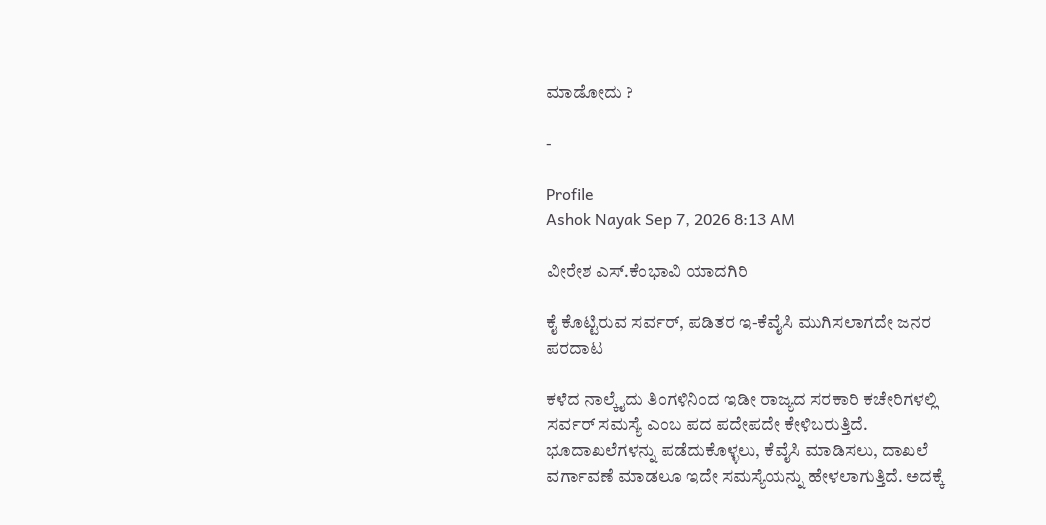ಮಾಡೋದು ?

-

Profile
Ashok Nayak Sep 7, 2026 8:13 AM

ವೀರೇಶ ಎಸ್.ಕೆಂಭಾವಿ ಯಾದಗಿರಿ

ಕೈ ಕೊಟ್ಟಿರುವ ಸರ್ವರ್, ಪಡಿತರ ಇ-ಕೆವೈಸಿ ಮುಗಿಸಲಾಗದೇ ಜನರ ಪರದಾಟ

ಕಳೆದ ನಾಲ್ಕೈದು ತಿಂಗಳಿನಿಂದ ಇಡೀ ರಾಜ್ಯದ ಸರಕಾರಿ ಕಚೇರಿಗಳಲ್ಲಿ ಸರ್ವರ್ ಸಮಸ್ಯೆ ಎಂಬ ಪದ ಪದೇಪದೇ ಕೇಳಿಬರುತ್ತಿದೆ. ಭೂದಾಖಲೆಗಳನ್ನು ಪಡೆದುಕೊಳ್ಳಲು, ಕೆವೈಸಿ ಮಾಡಿಸಲು, ದಾಖಲೆ ವರ್ಗಾವಣೆ ಮಾಡಲೂ ಇದೇ ಸಮಸ್ಯೆಯನ್ನು ಹೇಳಲಾಗುತ್ತಿದೆ. ಅದಕ್ಕೆ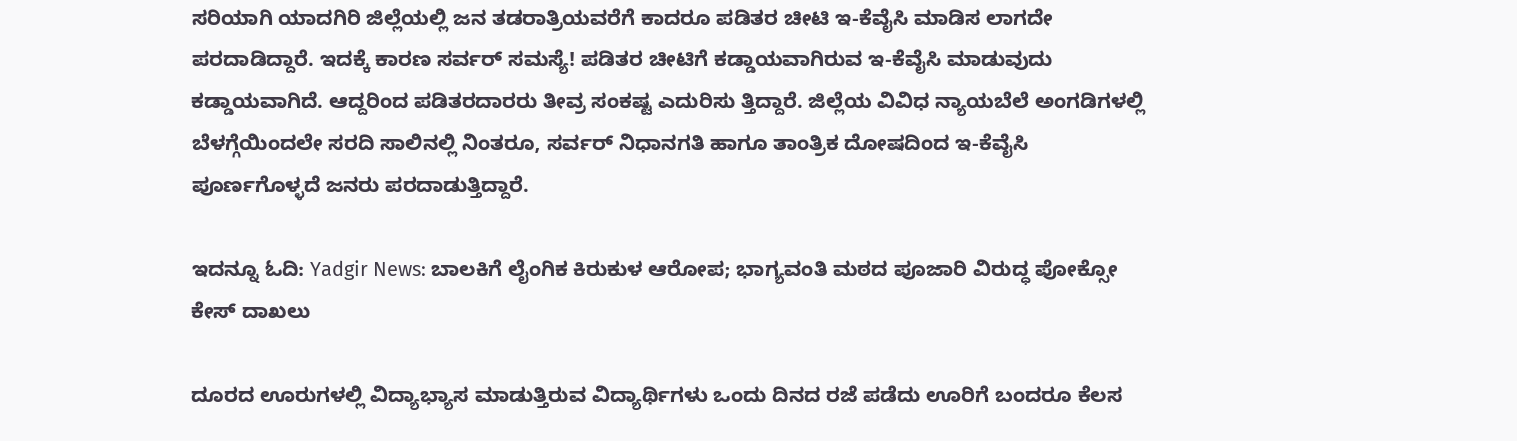ಸರಿಯಾಗಿ ಯಾದಗಿರಿ ಜಿಲ್ಲೆಯಲ್ಲಿ ಜನ ತಡರಾತ್ರಿಯವರೆಗೆ ಕಾದರೂ ಪಡಿತರ ಚೀಟಿ ಇ-ಕೆವೈಸಿ ಮಾಡಿಸ ಲಾಗದೇ ಪರದಾಡಿದ್ದಾರೆ. ಇದಕ್ಕೆ ಕಾರಣ ಸರ್ವರ್ ಸಮಸ್ಯೆ! ಪಡಿತರ ಚೀಟಿಗೆ ಕಡ್ಡಾಯವಾಗಿರುವ ಇ-ಕೆವೈಸಿ ಮಾಡುವುದು ಕಡ್ಡಾಯವಾಗಿದೆ. ಆದ್ದರಿಂದ ಪಡಿತರದಾರರು ತೀವ್ರ ಸಂಕಷ್ಟ ಎದುರಿಸು ತ್ತಿದ್ದಾರೆ. ಜಿಲ್ಲೆಯ ವಿವಿಧ ನ್ಯಾಯಬೆಲೆ ಅಂಗಡಿಗಳಲ್ಲಿ ಬೆಳಗ್ಗೆಯಿಂದಲೇ ಸರದಿ ಸಾಲಿನಲ್ಲಿ ನಿಂತರೂ, ಸರ್ವರ್ ನಿಧಾನಗತಿ ಹಾಗೂ ತಾಂತ್ರಿಕ ದೋಷದಿಂದ ಇ-ಕೆವೈಸಿ ಪೂರ್ಣಗೊಳ್ಳದೆ ಜನರು ಪರದಾಡುತ್ತಿದ್ದಾರೆ.

ಇದನ್ನೂ ಓದಿ: Yadgir News: ಬಾಲಕಿಗೆ ಲೈಂಗಿಕ ಕಿರುಕುಳ ಆರೋಪ; ಭಾಗ್ಯವಂತಿ ಮಠದ ಪೂಜಾರಿ ವಿರುದ್ಧ ಪೋಕ್ಸೋ ಕೇಸ್‌ ದಾಖಲು

ದೂರದ ಊರುಗಳಲ್ಲಿ ವಿದ್ಯಾಭ್ಯಾಸ ಮಾಡುತ್ತಿರುವ ವಿದ್ಯಾರ್ಥಿಗಳು ಒಂದು ದಿನದ ರಜೆ ಪಡೆದು ಊರಿಗೆ ಬಂದರೂ ಕೆಲಸ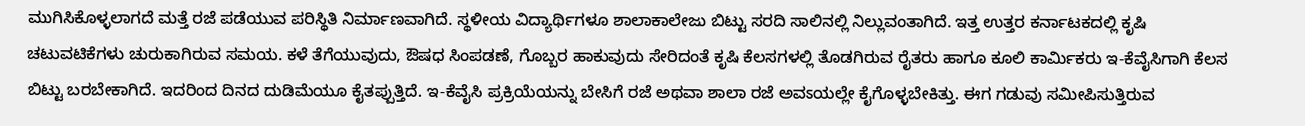ಮುಗಿಸಿಕೊಳ್ಳಲಾಗದೆ ಮತ್ತೆ ರಜೆ ಪಡೆಯುವ ಪರಿಸ್ಥಿತಿ ನಿರ್ಮಾಣವಾಗಿದೆ. ಸ್ಥಳೀಯ ವಿದ್ಯಾರ್ಥಿಗಳೂ ಶಾಲಾಕಾಲೇಜು ಬಿಟ್ಟು ಸರದಿ ಸಾಲಿನಲ್ಲಿ ನಿಲ್ಲುವಂತಾಗಿದೆ. ಇತ್ತ ಉತ್ತರ ಕರ್ನಾಟಕದಲ್ಲಿ ಕೃಷಿ ಚಟುವಟಿಕೆಗಳು ಚುರುಕಾಗಿರುವ ಸಮಯ. ಕಳೆ ತೆಗೆಯುವುದು, ಔಷಧ ಸಿಂಪಡಣೆ, ಗೊಬ್ಬರ ಹಾಕುವುದು ಸೇರಿದಂತೆ ಕೃಷಿ ಕೆಲಸಗಳಲ್ಲಿ ತೊಡಗಿರುವ ರೈತರು ಹಾಗೂ ಕೂಲಿ ಕಾರ್ಮಿಕರು ಇ-ಕೆವೈಸಿಗಾಗಿ ಕೆಲಸ ಬಿಟ್ಟು ಬರಬೇಕಾಗಿದೆ. ಇದರಿಂದ ದಿನದ ದುಡಿಮೆಯೂ ಕೈತಪ್ಪುತ್ತಿದೆ. ಇ-ಕೆವೈಸಿ ಪ್ರಕ್ರಿಯೆಯನ್ನು ಬೇಸಿಗೆ ರಜೆ ಅಥವಾ ಶಾಲಾ ರಜೆ ಅವಽಯಲ್ಲೇ ಕೈಗೊಳ್ಳಬೇಕಿತ್ತು. ಈಗ ಗಡುವು ಸಮೀಪಿಸುತ್ತಿರುವ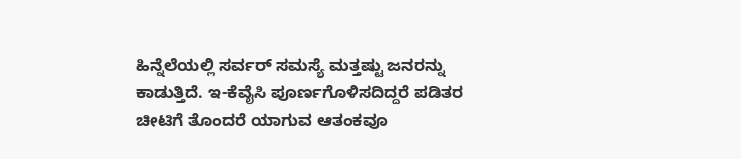ಹಿನ್ನೆಲೆಯಲ್ಲಿ ಸರ್ವರ್ ಸಮಸ್ಯೆ ಮತ್ತಷ್ಟು ಜನರನ್ನು ಕಾಡುತ್ತಿದೆ. ಇ-ಕೆವೈಸಿ ಪೂರ್ಣಗೊಳಿಸದಿದ್ದರೆ ಪಡಿತರ ಚೀಟಿಗೆ ತೊಂದರೆ ಯಾಗುವ ಆತಂಕವೂ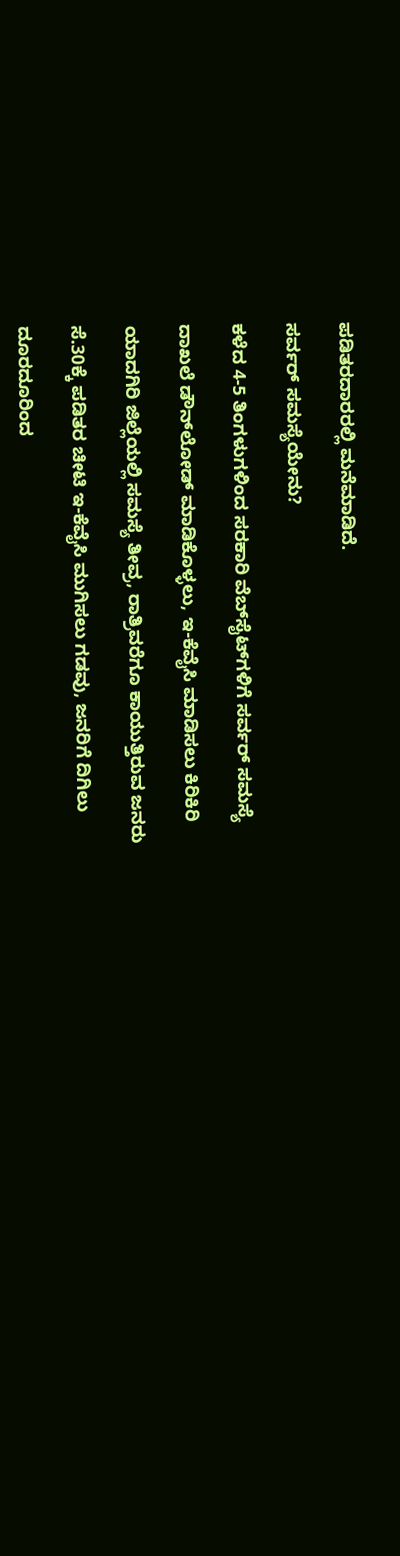ಪಡಿತರದಾರರಲ್ಲಿ ಮನೆಮಾಡಿದೆ.

ಸರ್ವರ್ ಸಮಸ್ಯೆಯೇನು?

ಕಳೆದ 4-5 ತಿಂಗಳುಗಳಿಂದ ಸರಕಾರಿ ವೆಬ್‌ಸೈಟ್‌ಗಳಿಗೆ ಸರ್ವರ್ ಸಮಸ್ಯೆ

ದಾಖಲೆ ಡೌನ್‌ಲೋಡ್ ಮಾಡಿಕೊಳ್ಳಲು, ಇ-ಕೆವೈಸಿ ಮಾಡಿಸಲು ಕಿರಿಕಿರಿ

ಯಾದಗಿರಿ ಜಿಲ್ಲೆಯಲ್ಲಿ ಸಮಸ್ಯೆ ತೀವ್ರ, ರಾತ್ರಿವರೆಗೂ ಕಾಯುತ್ತಿರುವ ಜನರು

ಸೆ.30ಕ್ಕೆ ಪಡಿತರ ಚೀಟಿ ಇ-ಕೆವೈಸಿ ಮುಗಿಸಲು ಗಡವು, ಜನರಿಗೆ ದಿಗಿಲು

ದೂರದೂರಿಂದ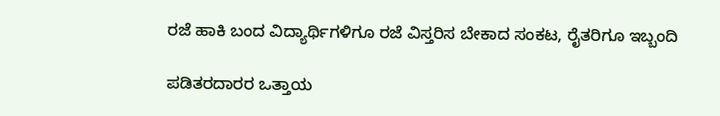ರಜೆ ಹಾಕಿ ಬಂದ ವಿದ್ಯಾರ್ಥಿಗಳಿಗೂ ರಜೆ ವಿಸ್ತರಿಸ ಬೇಕಾದ ಸಂಕಟ, ರೈತರಿಗೂ ಇಬ್ಬಂದಿ

ಪಡಿತರದಾರರ ಒತ್ತಾಯ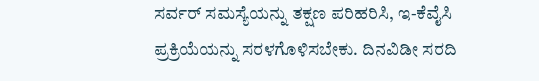ಸರ್ವರ್ ಸಮಸ್ಯೆಯನ್ನು ತಕ್ಷಣ ಪರಿಹರಿಸಿ, ಇ-ಕೆವೈಸಿ ಪ್ರಕ್ರಿಯೆಯನ್ನು ಸರಳಗೊಳಿಸಬೇಕು. ದಿನವಿಡೀ ಸರದಿ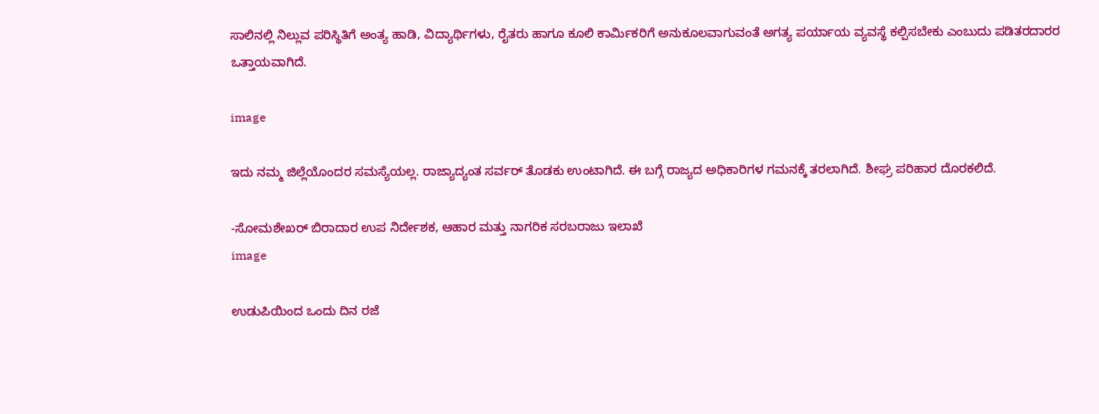ಸಾಲಿನಲ್ಲಿ ನಿಲ್ಲುವ ಪರಿಸ್ಥಿತಿಗೆ ಅಂತ್ಯ ಹಾಡಿ, ವಿದ್ಯಾರ್ಥಿಗಳು, ರೈತರು ಹಾಗೂ ಕೂಲಿ ಕಾರ್ಮಿಕರಿಗೆ ಅನುಕೂಲವಾಗುವಂತೆ ಅಗತ್ಯ ಪರ್ಯಾಯ ವ್ಯವಸ್ಥೆ ಕಲ್ಪಿಸಬೇಕು ಎಂಬುದು ಪಡಿತರದಾರರ ಒತ್ತಾಯವಾಗಿದೆ.

image

ಇದು ನಮ್ಮ ಜಿಲ್ಲೆಯೊಂದರ ಸಮಸ್ಯೆಯಲ್ಲ. ರಾಜ್ಯಾದ್ಯಂತ ಸರ್ವರ್ ತೊಡಕು ಉಂಟಾಗಿದೆ. ಈ ಬಗ್ಗೆ ರಾಜ್ಯದ ಅಧಿಕಾರಿಗಳ ಗಮನಕ್ಕೆ ತರಲಾಗಿದೆ. ಶೀಘ್ರ ಪರಿಹಾರ ದೊರಕಲಿದೆ.

-ಸೋಮಶೇಖರ್ ಬಿರಾದಾರ ಉಪ ನಿರ್ದೇಶಕ, ಆಹಾರ ಮತ್ತು ನಾಗರಿಕ ಸರಬರಾಜು ಇಲಾಖೆ
image

ಉಡುಪಿಯಿಂದ ಒಂದು ದಿನ ರಜೆ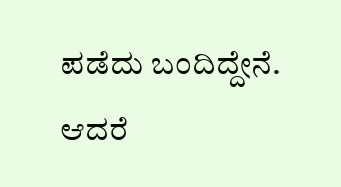ಪಡೆದು ಬಂದಿದ್ದೇನೆ. ಆದರೆ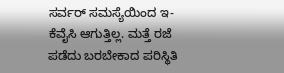ಸರ್ವರ್ ಸಮಸ್ಯೆಯಿಂದ ಇ-ಕೆವೈಸಿ ಆಗುತ್ತಿಲ್ಲ. ಮತ್ತೆ ರಜೆ ಪಡೆದು ಬರಬೇಕಾದ ಪರಿಸ್ಥಿತಿ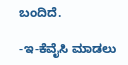ಬಂದಿದೆ.

-ಇ-ಕೆವೈಸಿ ಮಾಡಲು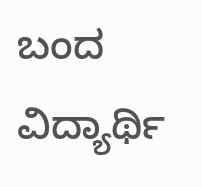ಬಂದ ವಿದ್ಯಾರ್ಥಿ